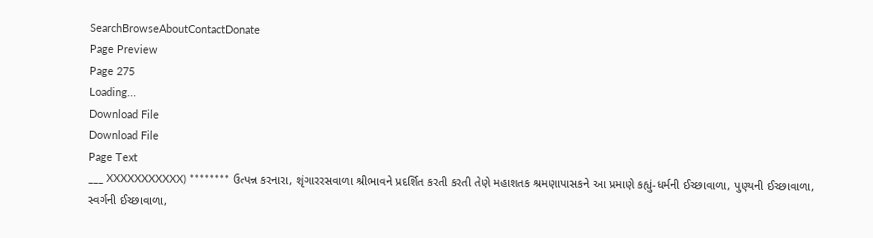SearchBrowseAboutContactDonate
Page Preview
Page 275
Loading...
Download File
Download File
Page Text
___ XXXXXXXXXXX) ******** ઉત્પન્ન કરનારા, શૃંગારરસવાળા શ્રીભાવને પ્રદર્શિત કરતી કરતી તેણે મહાશતક શ્રમણાપાસકને આ પ્રમાણે કહ્યું-ધર્મની ઈચ્છાવાળા, પુણ્યની ઈચ્છાવાળા, સ્વર્ગની ઈચ્છાવાળા,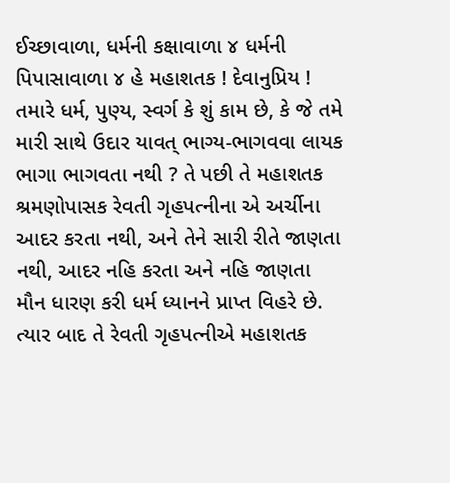ઈચ્છાવાળા, ધર્મની કક્ષાવાળા ૪ ધર્મની પિપાસાવાળા ૪ હે મહાશતક ! દેવાનુપ્રિય ! તમારે ધર્મ, પુણ્ય, સ્વર્ગ કે શું કામ છે, કે જે તમે મારી સાથે ઉદાર યાવત્ ભાગ્ય-ભાગવવા લાયક ભાગા ભાગવતા નથી ? તે પછી તે મહાશતક શ્રમણોપાસક રેવતી ગૃહપત્નીના એ અર્ચીના આદર કરતા નથી, અને તેને સારી રીતે જાણતા નથી, આદર નહિ કરતા અને નહિ જાણતા મૌન ધારણ કરી ધર્મ ધ્યાનને પ્રાપ્ત વિહરે છે. ત્યાર બાદ તે રેવતી ગૃહપત્નીએ મહાશતક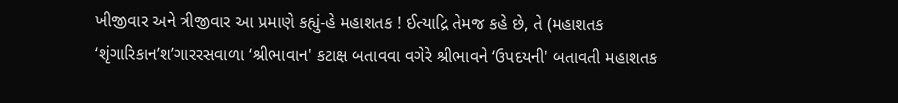ખીજીવાર અને ત્રીજીવાર આ પ્રમાણે કહ્યું-હે મહાશતક ! ઈત્યાદ્રિ તેમજ કહે છે, તે (મહાશતક ‘શૃંગારિકાન’શ’ગારરસવાળા ‘શ્રીભાવાન' કટાક્ષ બતાવવા વગેરે શ્રીભાવને ‘ઉપદયની' બતાવતી મહાશતક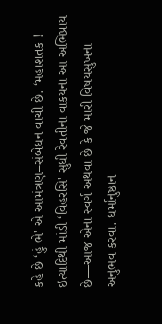કહે છે ‘હું ભે' એ આમંત્રણ–સંબેધન વાચી છે. ‘મહાશતક ! ઇત્યાદિથી માંડી ‘વિહરસિ' સુધી રેવતીના વાકયના આ અભિપ્રાય છે—આજ એના સ્વર્ગ અથવા છે કે જે મારી વિષયસુખના અનુભવ કરવા. ધર્માનુષ્ઠાન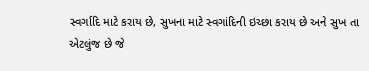સ્વર્ગાદિ માટે કરાય છે, સુખના માટે સ્વગાંદિની ઇચ્છા કરાય છે અને સુખ તા એટલુંજ છે જે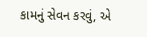કામનું સેવન કરવું, એ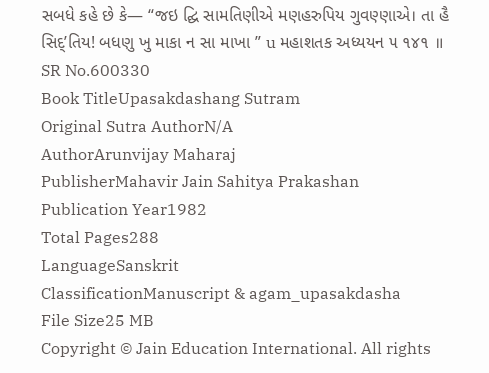સબધે કહે છે કે— “જઇ દ્ઘિ સામતિણીએ મણહરુપિય ગુવણ્ણાએ। તા હૈ સિદ્’તિય! બધણુ ખુ માકા ન સા માખા ” u મહાશતક અધ્યયન ૫ ૧૪૧ ॥
SR No.600330
Book TitleUpasakdashang Sutram
Original Sutra AuthorN/A
AuthorArunvijay Maharaj
PublisherMahavir Jain Sahitya Prakashan
Publication Year1982
Total Pages288
LanguageSanskrit
ClassificationManuscript & agam_upasakdasha
File Size25 MB
Copyright © Jain Education International. All rights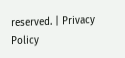reserved. | Privacy Policy